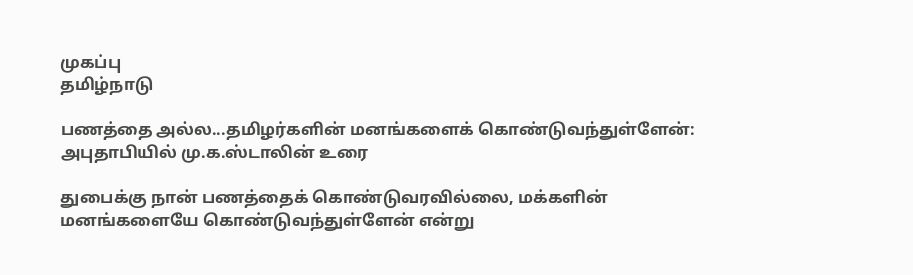முகப்பு
தமிழ்நாடு

பணத்தை அல்ல...தமிழர்களின் மனங்களைக் கொண்டுவந்துள்ளேன்: அபுதாபியில் மு.க.ஸ்டாலின் உரை

துபைக்கு நான் பணத்தைக் கொண்டுவரவில்லை, மக்களின் மனங்களையே கொண்டுவந்துள்ளேன் என்று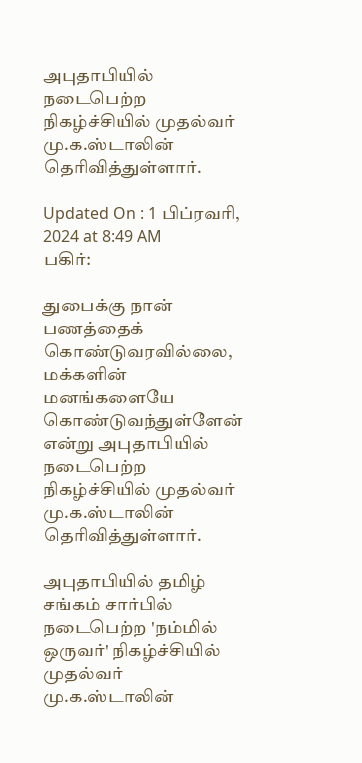அபுதாபியில் நடைபெற்ற நிகழ்ச்சியில் முதல்வர் மு.க.ஸ்டாலின் தெரிவித்துள்ளார்.

Updated On : 1 பிப்ரவரி, 2024 at 8:49 AM
பகிர்:

துபைக்கு நான் பணத்தைக் கொண்டுவரவில்லை, மக்களின் மனங்களையே கொண்டுவந்துள்ளேன் என்று அபுதாபியில் நடைபெற்ற நிகழ்ச்சியில் முதல்வர் மு.க.ஸ்டாலின் தெரிவித்துள்ளார்.

அபுதாபியில் தமிழ் சங்கம் சார்பில் நடைபெற்ற 'நம்மில் ஒருவர்' நிகழ்ச்சியில் முதல்வர் மு.க.ஸ்டாலின்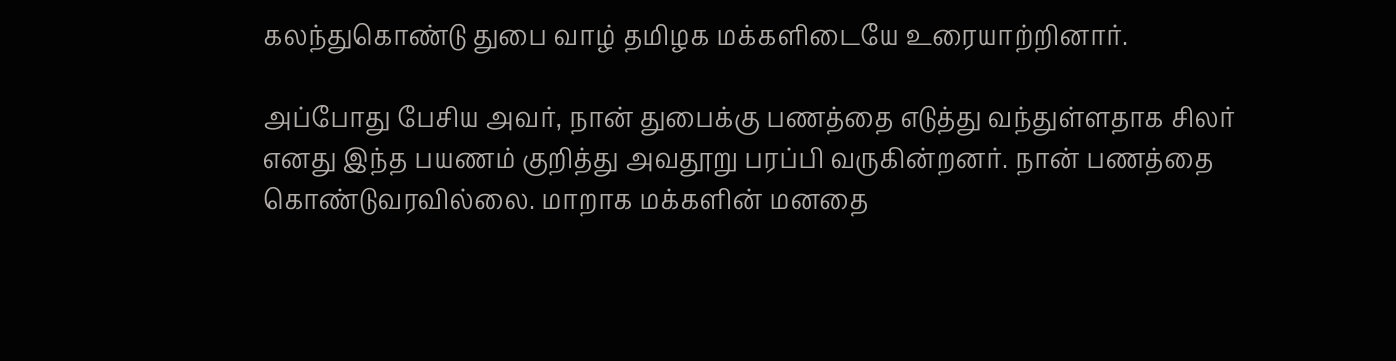கலந்துகொண்டு துபை வாழ் தமிழக மக்களிடையே உரையாற்றினார்.

அப்போது பேசிய அவர், நான் துபைக்கு பணத்தை எடுத்து வந்துள்ளதாக சிலர் எனது இந்த பயணம் குறித்து அவதூறு பரப்பி வருகின்றனர். நான் பணத்தை கொண்டுவரவில்லை. மாறாக மக்களின் மனதை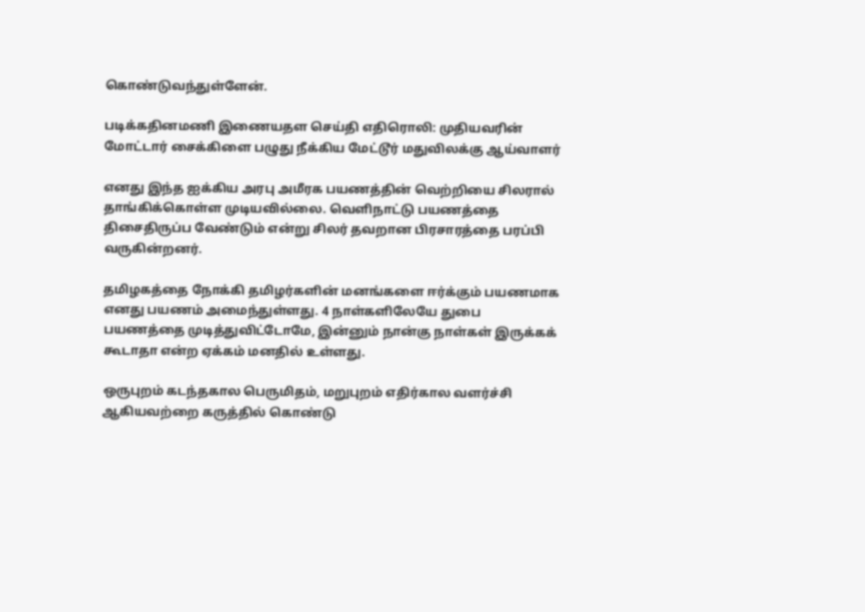கொண்டுவந்துள்ளேன்.

படிக்கதினமணி இணையதள செய்தி எதிரொலி: முதியவரின் மோட்டார் சைக்கிளை பழுது நீக்கிய மேட்டூர் மதுவிலக்கு ஆய்வாளர்

எனது இந்த ஐக்கிய அரபு அமீரக பயணத்தின் வெற்றியை சிலரால் தாங்கிக்கொள்ள முடியவில்லை. வெளிநாட்டு பயணத்தை திசைதிருப்ப வேண்டும் என்று சிலர் தவறான பிரசாரத்தை பரப்பி வருகின்றனர்.

தமிழகத்தை நோக்கி தமிழர்களின் மனங்களை ஈர்க்கும் பயணமாக எனது பயணம் அமைந்துள்ளது. 4 நாள்களிலேயே துபை பயணத்தை முடித்துவிட்டோமே, இன்னும் நான்கு நாள்கள் இருக்கக் கூடாதா என்ற ஏக்கம் மனதில் உள்ளது.

ஒருபுறம் கடந்தகால பெருமிதம், மறுபுறம் எதிர்கால வளர்ச்சி ஆகியவற்றை கருத்தில் கொண்டு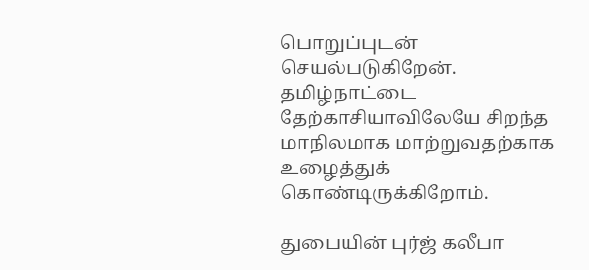பொறுப்புடன் செயல்படுகிறேன். தமிழ்நாட்டை தேற்காசியாவிலேயே சிறந்த மாநிலமாக மாற்றுவதற்காக உழைத்துக் கொண்டிருக்கிறோம்.

துபையின் புர்ஜ் கலீபா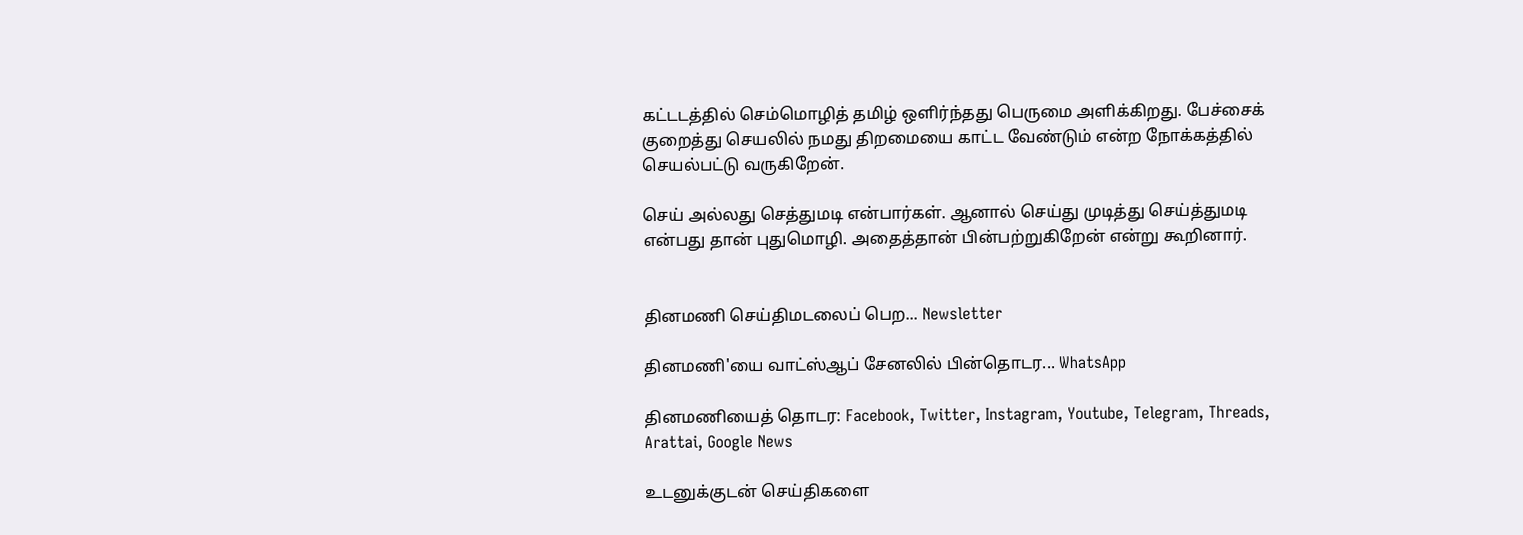கட்டடத்தில் செம்மொழித் தமிழ் ஒளிர்ந்தது பெருமை அளிக்கிறது. பேச்சைக் குறைத்து செயலில் நமது திறமையை காட்ட வேண்டும் என்ற நோக்கத்தில் செயல்பட்டு வருகிறேன்.

செய் அல்லது செத்துமடி என்பார்கள். ஆனால் செய்து முடித்து செய்த்துமடி என்பது தான் புதுமொழி. அதைத்தான் பின்பற்றுகிறேன் என்று கூறினார்.


தினமணி செய்திமடலைப் பெற... Newsletter

தினமணி'யை வாட்ஸ்ஆப் சேனலில் பின்தொடர... WhatsApp

தினமணியைத் தொடர: Facebook, Twitter, Instagram, Youtube, Telegram, Threads, Arattai, Google News

உடனுக்குடன் செய்திகளை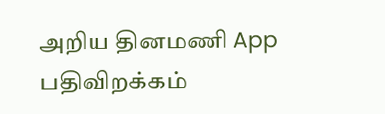அறிய தினமணி App பதிவிறக்கம்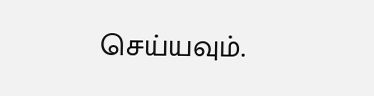செய்யவும்.